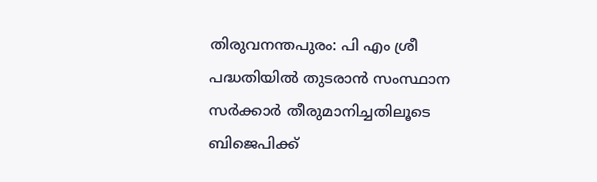തിരുവനന്തപുരം: പി എം ശ്രീ പദ്ധതിയിൽ തുടരാൻ സംസ്ഥാന സർക്കാർ തീരുമാനിച്ചതിലൂടെ ബിജെപിക്ക്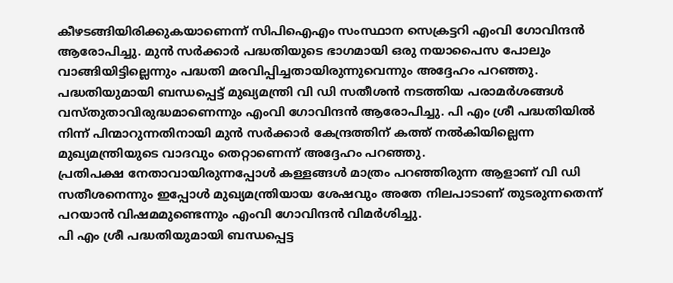കീഴടങ്ങിയിരിക്കുകയാണെന്ന് സിപിഐഎം സംസ്ഥാന സെക്രട്ടറി എംവി ഗോവിന്ദൻ ആരോപിച്ചു. മുൻ സർക്കാർ പദ്ധതിയുടെ ഭാഗമായി ഒരു നയാപൈസ പോലും വാങ്ങിയിട്ടില്ലെന്നും പദ്ധതി മരവിപ്പിച്ചതായിരുന്നുവെന്നും അദ്ദേഹം പറഞ്ഞു.
പദ്ധതിയുമായി ബന്ധപ്പെട്ട് മുഖ്യമന്ത്രി വി ഡി സതീശൻ നടത്തിയ പരാമർശങ്ങൾ വസ്തുതാവിരുദ്ധമാണെന്നും എംവി ഗോവിന്ദൻ ആരോപിച്ചു. പി എം ശ്രീ പദ്ധതിയിൽ നിന്ന് പിന്മാറുന്നതിനായി മുൻ സർക്കാർ കേന്ദ്രത്തിന് കത്ത് നൽകിയില്ലെന്ന മുഖ്യമന്ത്രിയുടെ വാദവും തെറ്റാണെന്ന് അദ്ദേഹം പറഞ്ഞു.
പ്രതിപക്ഷ നേതാവായിരുന്നപ്പോൾ കള്ളങ്ങൾ മാത്രം പറഞ്ഞിരുന്ന ആളാണ് വി ഡി സതീശനെന്നും ഇപ്പോൾ മുഖ്യമന്ത്രിയായ ശേഷവും അതേ നിലപാടാണ് തുടരുന്നതെന്ന് പറയാൻ വിഷമമുണ്ടെന്നും എംവി ഗോവിന്ദൻ വിമർശിച്ചു.
പി എം ശ്രീ പദ്ധതിയുമായി ബന്ധപ്പെട്ട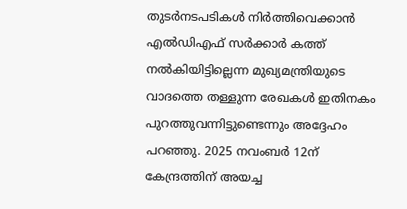തുടർനടപടികൾ നിർത്തിവെക്കാൻ എൽഡിഎഫ് സർക്കാർ കത്ത് നൽകിയിട്ടില്ലെന്ന മുഖ്യമന്ത്രിയുടെ വാദത്തെ തള്ളുന്ന രേഖകൾ ഇതിനകം പുറത്തുവന്നിട്ടുണ്ടെന്നും അദ്ദേഹം പറഞ്ഞു. 2025 നവംബർ 12ന് കേന്ദ്രത്തിന് അയച്ച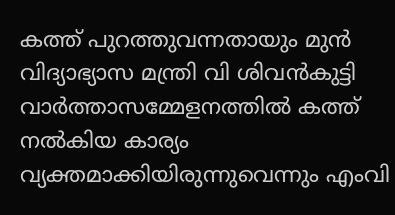കത്ത് പുറത്തുവന്നതായും മുൻ വിദ്യാഭ്യാസ മന്ത്രി വി ശിവൻകുട്ടി വാർത്താസമ്മേളനത്തിൽ കത്ത് നൽകിയ കാര്യം വ്യക്തമാക്കിയിരുന്നുവെന്നും എംവി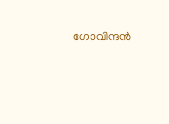ഗോവിന്ദൻ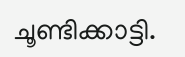ചൂണ്ടിക്കാട്ടി.